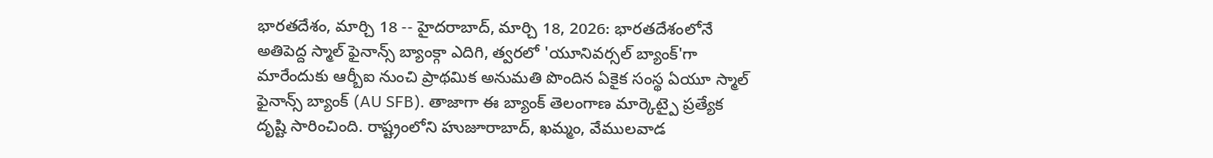భారతదేశం, మార్చి 18 -- హైదరాబాద్, మార్చి 18, 2026: భారతదేశంలోనే అతిపెద్ద స్మాల్ ఫైనాన్స్ బ్యాంక్గా ఎదిగి, త్వరలో 'యూనివర్సల్ బ్యాంక్'గా మారేందుకు ఆర్బీఐ నుంచి ప్రాథమిక అనుమతి పొందిన ఏకైక సంస్థ ఏయూ స్మాల్ ఫైనాన్స్ బ్యాంక్ (AU SFB). తాజాగా ఈ బ్యాంక్ తెలంగాణ మార్కెట్పై ప్రత్యేక దృష్టి సారించింది. రాష్ట్రంలోని హుజూరాబాద్, ఖమ్మం, వేములవాడ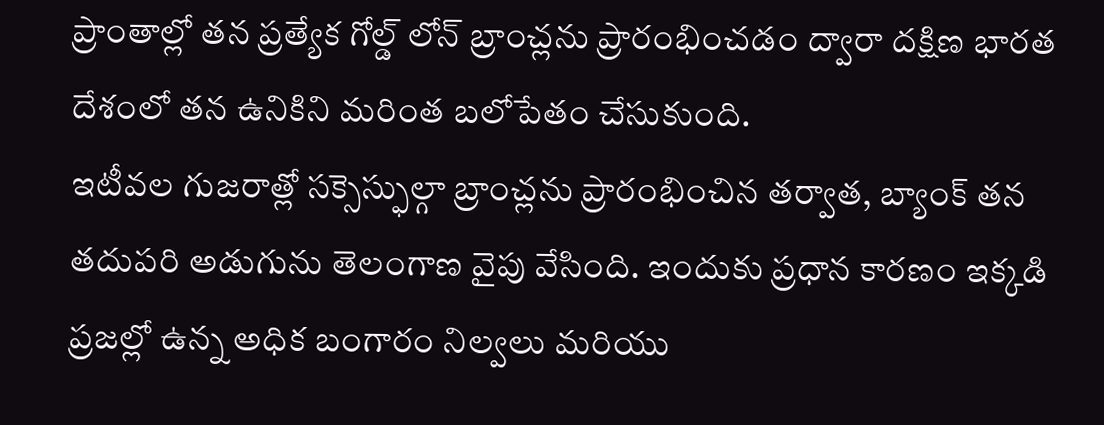ప్రాంతాల్లో తన ప్రత్యేక గోల్డ్ లోన్ బ్రాంచ్లను ప్రారంభించడం ద్వారా దక్షిణ భారత దేశంలో తన ఉనికిని మరింత బలోపేతం చేసుకుంది.
ఇటీవల గుజరాత్లో సక్సెస్ఫుల్గా బ్రాంచ్లను ప్రారంభించిన తర్వాత, బ్యాంక్ తన తదుపరి అడుగును తెలంగాణ వైపు వేసింది. ఇందుకు ప్రధాన కారణం ఇక్కడి ప్రజల్లో ఉన్న అధిక బంగారం నిల్వలు మరియు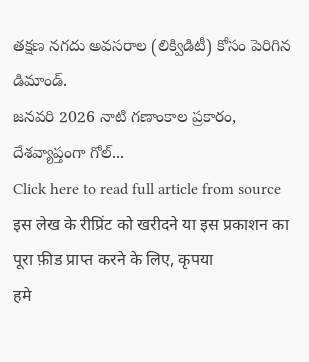తక్షణ నగదు అవసరాల (లిక్విడిటీ) కోసం పెరిగిన డిమాండ్.
జనవరి 2026 నాటి గణాంకాల ప్రకారం, దేశవ్యాప్తంగా గోల్...
Click here to read full article from source
इस लेख के रीप्रिंट को खरीदने या इस प्रकाशन का पूरा फ़ीड प्राप्त करने के लिए, कृपया
हमे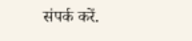संपर्क करें.